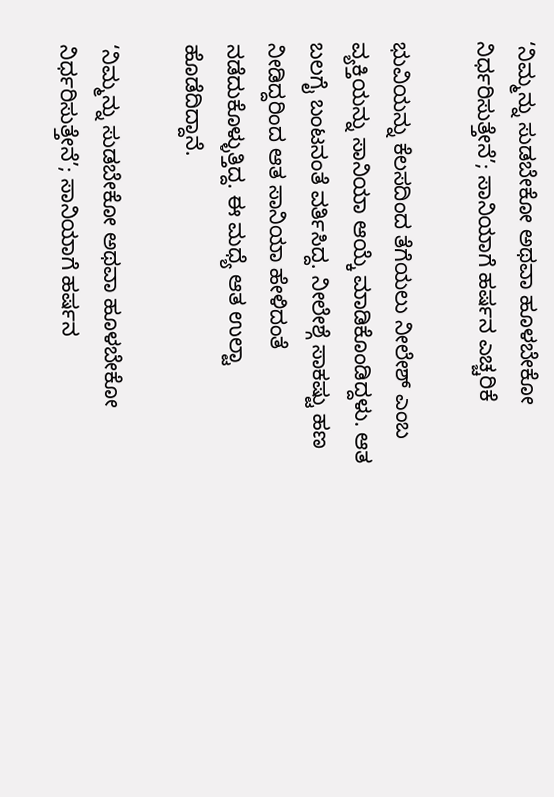‘ನಿಮ್ಮನ್ನು ಸುಡಬೇಕೋ ಅಥವಾ ಹೂಳಬೇಕೋ ನಿರ್ಧರಿಸುತ್ತೇನೆ’; ಸಾನಿಯಾಗೆ ಹರ್ಷನ ಎಚ್ಚರಿಕೆ

ಭುವಿಯನ್ನು ಕೆಲಸದಿಂದ ತೆಗೆಯಲು ನೀಲೇಶ್ ಎಂಬ ವ್ಯಕ್ತಿಯನ್ನು ಸಾನಿಯಾ ಆಯ್ಕೆ ಮಾಡಿಕೊಂಡಿದ್ದಳು. ಆತ ಬಲಗೈ ಬಂಟನಂತೆ ವರ್ತಿಸಿದ್ದ. ನೀಲೇಶ್ಗೆ ಸಾಕಷ್ಟು ಹಣ ನೀಡಿದ್ದರಿಂದ ಆತ ಸಾನಿಯಾ ಹೇಳಿದಂತೆ ನಡೆದುಕೊಳ್ಳುತ್ತಿದ್ದ. ಈ ಮಧ್ಯೆ ಆತ ಉಲ್ಟಾ ಹೊಡೆದಿದ್ದಾನೆ.

‘ನಿಮ್ಮನ್ನು ಸುಡಬೇಕೋ ಅಥವಾ ಹೂಳಬೇಕೋ ನಿರ್ಧರಿಸುತ್ತೇನೆ’; ಸಾನಿಯಾಗೆ ಹರ್ಷನ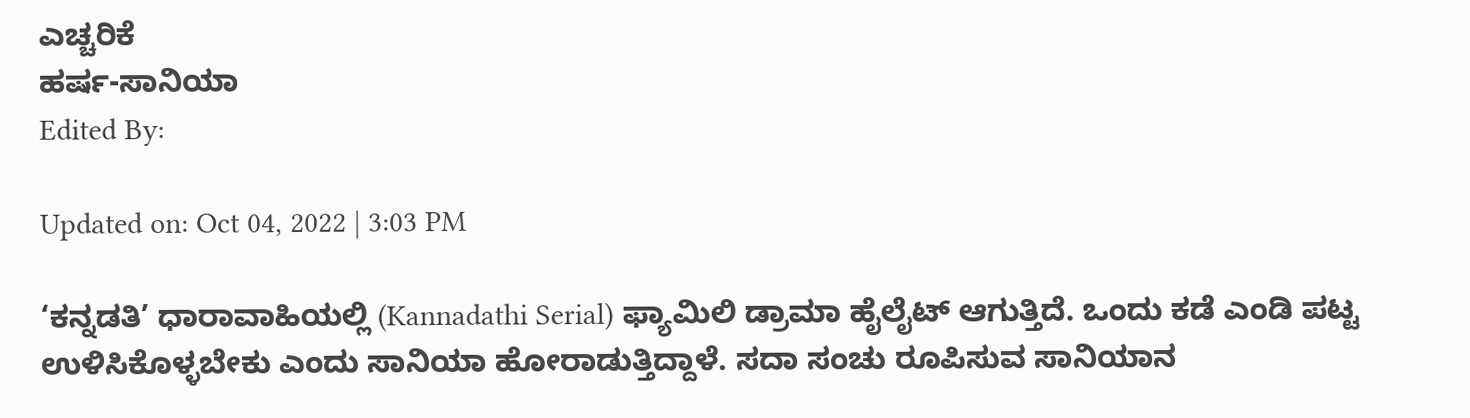ಎಚ್ಚರಿಕೆ
ಹರ್ಷ-ಸಾನಿಯಾ
Edited By:

Updated on: Oct 04, 2022 | 3:03 PM

‘ಕನ್ನಡತಿ’ ಧಾರಾವಾಹಿಯಲ್ಲಿ (Kannadathi Serial) ಫ್ಯಾಮಿಲಿ ಡ್ರಾಮಾ ಹೈಲೈಟ್ ಆಗುತ್ತಿದೆ. ಒಂದು ಕಡೆ ಎಂಡಿ ಪಟ್ಟ ಉಳಿಸಿಕೊಳ್ಳಬೇಕು ಎಂದು ಸಾನಿಯಾ ಹೋರಾಡುತ್ತಿದ್ದಾಳೆ. ಸದಾ ಸಂಚು ರೂಪಿಸುವ ಸಾನಿಯಾನ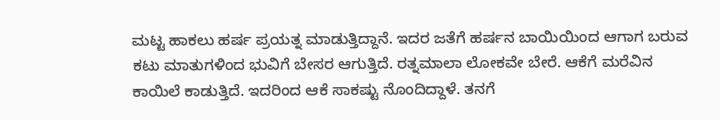ಮಟ್ಟ ಹಾಕಲು ಹರ್ಷ ಪ್ರಯತ್ನ ಮಾಡುತ್ತಿದ್ದಾನೆ. ಇದರ ಜತೆಗೆ ಹರ್ಷನ ಬಾಯಿಯಿಂದ ಆಗಾಗ ಬರುವ ಕಟು ಮಾತುಗಳಿಂದ ಭುವಿಗೆ ಬೇಸರ ಆಗುತ್ತಿದೆ. ರತ್ನಮಾಲಾ ಲೋಕವೇ ಬೇರೆ. ಆಕೆಗೆ ಮರೆವಿನ ಕಾಯಿಲೆ ಕಾಡುತ್ತಿದೆ. ಇದರಿಂದ ಆಕೆ ಸಾಕಷ್ಟು ನೊಂದಿದ್ದಾಳೆ. ತನಗೆ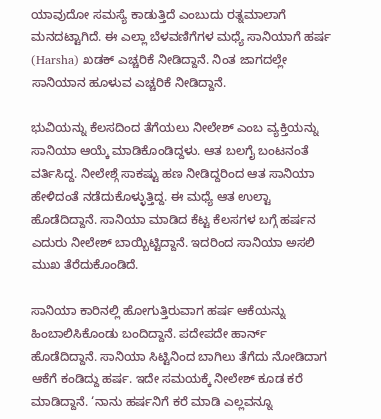ಯಾವುದೋ ಸಮಸ್ಯೆ ಕಾಡುತ್ತಿದೆ ಎಂಬುದು ರತ್ನಮಾಲಾಗೆ ಮನದಟ್ಟಾಗಿದೆ. ಈ ಎಲ್ಲಾ ಬೆಳವಣಿಗೆಗಳ ಮಧ್ಯೆ ಸಾನಿಯಾಗೆ ಹರ್ಷ (Harsha) ಖಡಕ್ ಎಚ್ಚರಿಕೆ ನೀಡಿದ್ದಾನೆ. ನಿಂತ ಜಾಗದಲ್ಲೇ ಸಾನಿಯಾನ ಹೂಳುವ ಎಚ್ಚರಿಕೆ ನೀಡಿದ್ದಾನೆ.

ಭುವಿಯನ್ನು ಕೆಲಸದಿಂದ ತೆಗೆಯಲು ನೀಲೇಶ್ ಎಂಬ ವ್ಯಕ್ತಿಯನ್ನು ಸಾನಿಯಾ ಆಯ್ಕೆ ಮಾಡಿಕೊಂಡಿದ್ದಳು. ಆತ ಬಲಗೈ ಬಂಟನಂತೆ ವರ್ತಿಸಿದ್ದ. ನೀಲೇಶ್ಗೆ ಸಾಕಷ್ಟು ಹಣ ನೀಡಿದ್ದರಿಂದ ಆತ ಸಾನಿಯಾ ಹೇಳಿದಂತೆ ನಡೆದುಕೊಳ್ಳುತ್ತಿದ್ದ. ಈ ಮಧ್ಯೆ ಆತ ಉಲ್ಟಾ ಹೊಡೆದಿದ್ದಾನೆ. ಸಾನಿಯಾ ಮಾಡಿದ ಕೆಟ್ಟ ಕೆಲಸಗಳ ಬಗ್ಗೆ ಹರ್ಷನ ಎದುರು ನೀಲೇಶ್ ಬಾಯ್ಬಿಟ್ಟಿದ್ದಾನೆ. ಇದರಿಂದ ಸಾನಿಯಾ ಅಸಲಿ ಮುಖ ತೆರೆದುಕೊಂಡಿದೆ.

ಸಾನಿಯಾ ಕಾರಿನಲ್ಲಿ ಹೋಗುತ್ತಿರುವಾಗ ಹರ್ಷ ಆಕೆಯನ್ನು ಹಿಂಬಾಲಿಸಿಕೊಂಡು ಬಂದಿದ್ದಾನೆ. ಪದೇಪದೇ ಹಾರ್ನ್ ಹೊಡೆದಿದ್ದಾನೆ. ಸಾನಿಯಾ ಸಿಟ್ಟಿನಿಂದ ಬಾಗಿಲು ತೆಗೆದು ನೋಡಿದಾಗ ಆಕೆಗೆ ಕಂಡಿದ್ದು ಹರ್ಷ. ಇದೇ ಸಮಯಕ್ಕೆ ನೀಲೇಶ್ ಕೂಡ ಕರೆ ಮಾಡಿದ್ದಾನೆ. ‘ನಾನು ಹರ್ಷನಿಗೆ ಕರೆ ಮಾಡಿ ಎಲ್ಲವನ್ನೂ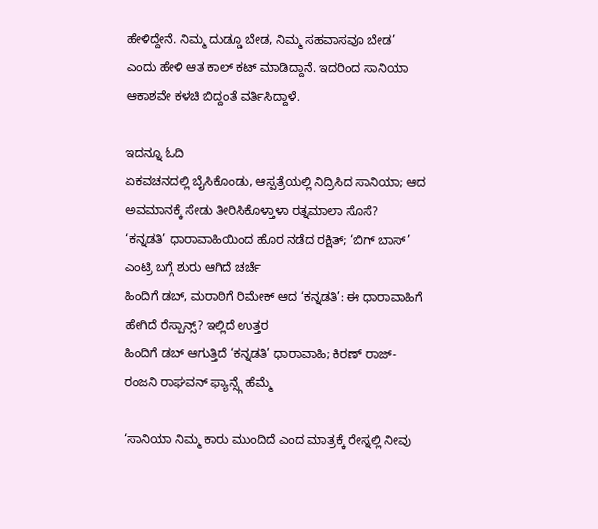ಹೇಳಿದ್ದೇನೆ. ನಿಮ್ಮ ದುಡ್ಡೂ ಬೇಡ, ನಿಮ್ಮ ಸಹವಾಸವೂ ಬೇಡ’ ಎಂದು ಹೇಳಿ ಆತ ಕಾಲ್ ಕಟ್ ಮಾಡಿದ್ದಾನೆ. ಇದರಿಂದ ಸಾನಿಯಾ ಆಕಾಶವೇ ಕಳಚಿ ಬಿದ್ದಂತೆ ವರ್ತಿಸಿದ್ದಾಳೆ.

ಇದನ್ನೂ ಓದಿ
ಏಕವಚನದಲ್ಲಿ ಬೈಸಿಕೊಂಡು, ಆಸ್ಪತ್ರೆಯಲ್ಲಿ ನಿದ್ರಿಸಿದ ಸಾನಿಯಾ; ಆದ ಅವಮಾನಕ್ಕೆ ಸೇಡು ತೀರಿಸಿಕೊಳ್ತಾಳಾ ರತ್ನಮಾಲಾ ಸೊಸೆ?
‘ಕನ್ನಡತಿ’ ಧಾರಾವಾಹಿಯಿಂದ ಹೊರ ನಡೆದ ರಕ್ಷಿತ್; ‘ಬಿಗ್ ಬಾಸ್’ ಎಂಟ್ರಿ ಬಗ್ಗೆ ಶುರು ಆಗಿದೆ ಚರ್ಚೆ
ಹಿಂದಿಗೆ ಡಬ್, ಮರಾಠಿಗೆ ರಿಮೇಕ್ ಆದ ‘ಕನ್ನಡತಿ’: ಈ ಧಾರಾವಾಹಿಗೆ ಹೇಗಿದೆ ರೆಸ್ಪಾನ್ಸ್? ಇಲ್ಲಿದೆ ಉತ್ತರ
ಹಿಂದಿಗೆ ಡಬ್ ಆಗುತ್ತಿದೆ ‘ಕನ್ನಡತಿ’ ಧಾರಾವಾಹಿ; ಕಿರಣ್ ರಾಜ್-ರಂಜನಿ ರಾಘವನ್ ಫ್ಯಾನ್ಸ್ಗೆ ಹೆಮ್ಮೆ

‘ಸಾನಿಯಾ ನಿಮ್ಮ ಕಾರು ಮುಂದಿದೆ ಎಂದ ಮಾತ್ರಕ್ಕೆ ರೇಸ್ನಲ್ಲಿ ನೀವು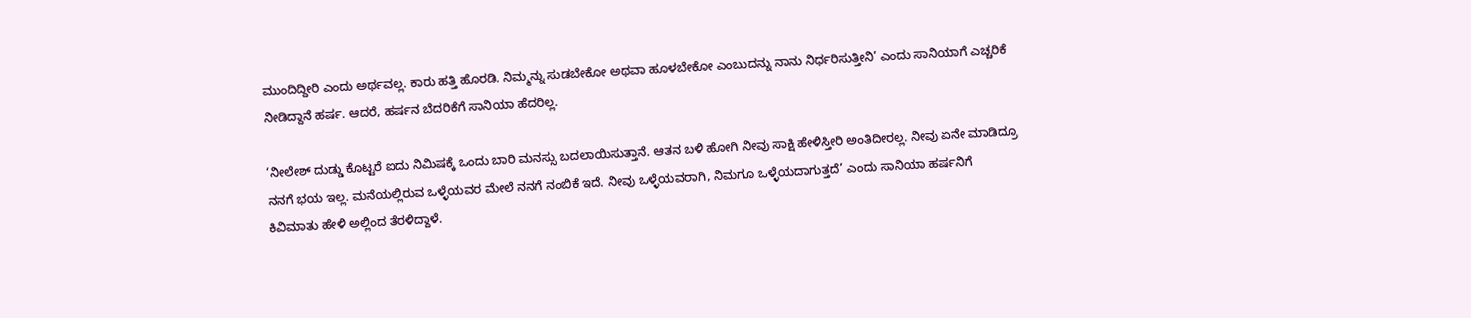ಮುಂದಿದ್ದೀರಿ ಎಂದು ಅರ್ಥವಲ್ಲ. ಕಾರು ಹತ್ತಿ ಹೊರಡಿ. ನಿಮ್ಮನ್ನು ಸುಡಬೇಕೋ ಅಥವಾ ಹೂಳಬೇಕೋ ಎಂಬುದನ್ನು ನಾನು ನಿರ್ಧರಿಸುತ್ತೀನಿ’ ಎಂದು ಸಾನಿಯಾಗೆ ಎಚ್ಚರಿಕೆ ನೀಡಿದ್ದಾನೆ ಹರ್ಷ. ಆದರೆ, ಹರ್ಷನ ಬೆದರಿಕೆಗೆ ಸಾನಿಯಾ ಹೆದರಿಲ್ಲ.

‘ನೀಲೇಶ್ ದುಡ್ಡು ಕೊಟ್ಟರೆ ಐದು ನಿಮಿಷಕ್ಕೆ ಒಂದು ಬಾರಿ ಮನಸ್ಸು ಬದಲಾಯಿಸುತ್ತಾನೆ. ಆತನ ಬಳಿ ಹೋಗಿ ನೀವು ಸಾಕ್ಷಿ ಹೇಳಿಸ್ತೀರಿ ಅಂತಿದೀರಲ್ಲ. ನೀವು ಏನೇ ಮಾಡಿದ್ರೂ ನನಗೆ ಭಯ ಇಲ್ಲ. ಮನೆಯಲ್ಲಿರುವ ಒಳ್ಳೆಯವರ ಮೇಲೆ ನನಗೆ ನಂಬಿಕೆ ಇದೆ. ನೀವು ಒಳ್ಳೆಯವರಾಗಿ, ನಿಮಗೂ ಒಳ್ಳೆಯದಾಗುತ್ತದೆ’ ಎಂದು ಸಾನಿಯಾ ಹರ್ಷನಿಗೆ ಕಿವಿಮಾತು ಹೇಳಿ ಅಲ್ಲಿಂದ ತೆರಳಿದ್ದಾಳೆ.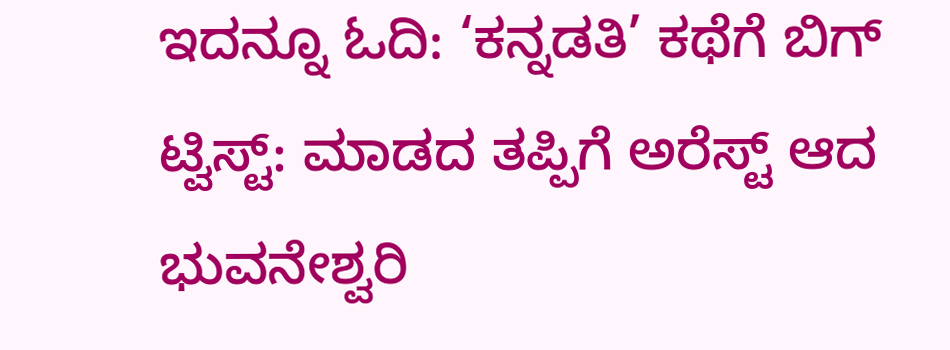ಇದನ್ನೂ ಓದಿ: ‘ಕನ್ನಡತಿ’ ಕಥೆಗೆ ಬಿಗ್ ಟ್ವಿಸ್ಟ್: ಮಾಡದ ತಪ್ಪಿಗೆ ಅರೆಸ್ಟ್ ಆದ ಭುವನೇಶ್ವರಿ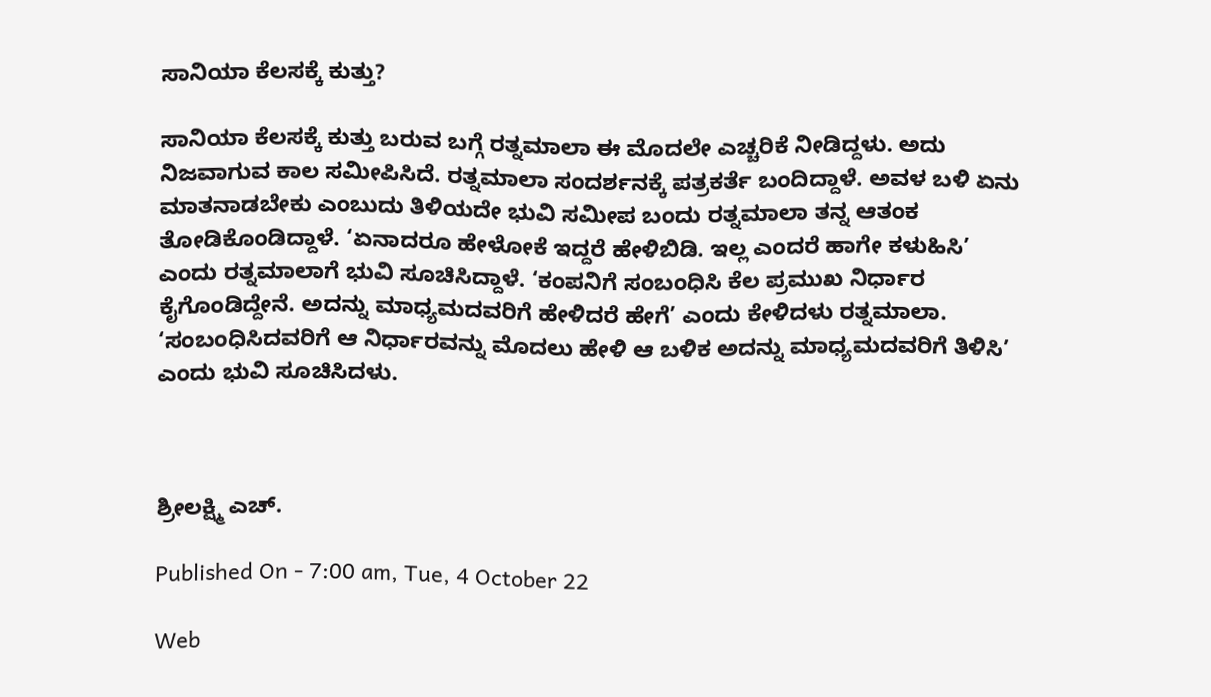ಸಾನಿಯಾ ಕೆಲಸಕ್ಕೆ ಕುತ್ತು?

ಸಾನಿಯಾ ಕೆಲಸಕ್ಕೆ ಕುತ್ತು ಬರುವ ಬಗ್ಗೆ ರತ್ನಮಾಲಾ ಈ ಮೊದಲೇ ಎಚ್ಚರಿಕೆ ನೀಡಿದ್ದಳು. ಅದು ನಿಜವಾಗುವ ಕಾಲ ಸಮೀಪಿಸಿದೆ. ರತ್ನಮಾಲಾ ಸಂದರ್ಶನಕ್ಕೆ ಪತ್ರಕರ್ತೆ ಬಂದಿದ್ದಾಳೆ. ಅವಳ ಬಳಿ ಏನು ಮಾತನಾಡಬೇಕು ಎಂಬುದು ತಿಳಿಯದೇ ಭುವಿ ಸಮೀಪ ಬಂದು ರತ್ನಮಾಲಾ ತನ್ನ ಆತಂಕ ತೋಡಿಕೊಂಡಿದ್ದಾಳೆ. ‘ಏನಾದರೂ ಹೇಳೋಕೆ ಇದ್ದರೆ ಹೇಳಿಬಿಡಿ. ಇಲ್ಲ ಎಂದರೆ ಹಾಗೇ ಕಳುಹಿಸಿ’ ಎಂದು ರತ್ನಮಾಲಾಗೆ ಭುವಿ ಸೂಚಿಸಿದ್ದಾಳೆ. ‘ಕಂಪನಿಗೆ ಸಂಬಂಧಿಸಿ ಕೆಲ ಪ್ರಮುಖ ನಿರ್ಧಾರ ಕೈಗೊಂಡಿದ್ದೇನೆ. ಅದನ್ನು ಮಾಧ್ಯಮದವರಿಗೆ ಹೇಳಿದರೆ ಹೇಗೆ’ ಎಂದು ಕೇಳಿದಳು ರತ್ನಮಾಲಾ. ‘ಸಂಬಂಧಿಸಿದವರಿಗೆ ಆ ನಿರ್ಧಾರವನ್ನು ಮೊದಲು ಹೇಳಿ ಆ ಬಳಿಕ ಅದನ್ನು ಮಾಧ್ಯಮದವರಿಗೆ ತಿಳಿಸಿ’ ಎಂದು ಭುವಿ ಸೂಚಿಸಿದಳು.



ಶ್ರೀಲಕ್ಷ್ಮಿ ಎಚ್.

Published On - 7:00 am, Tue, 4 October 22

Web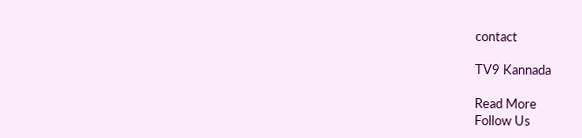contact

TV9 Kannada

Read More
Follow Us